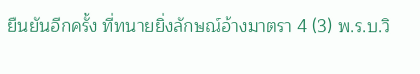ยืนยันอีกครั้ง ที่ทนายยิ่งลักษณ์อ้างมาตรา 4 (3) พ.ร.บ.วิ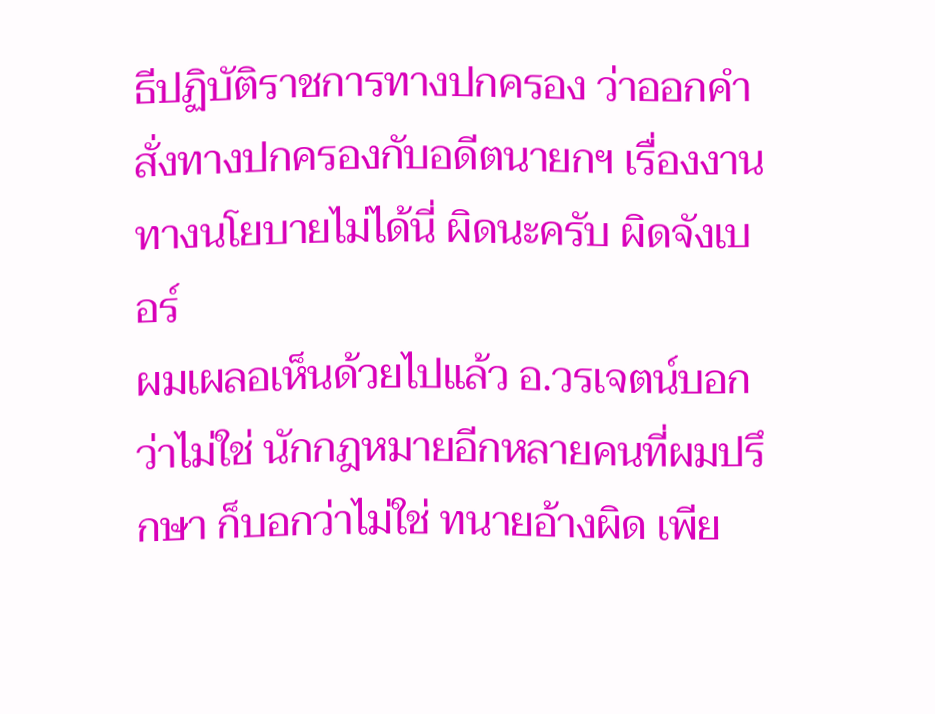ธีปฏิบัติราชการทางปกครอง ว่าออกคำสั่งทางปกครองกับอดีตนายกฯ เรื่องงานทางนโยบายไม่ได้นี่ ผิดนะครับ ผิดจังเบอร์
ผมเผลอเห็นด้วยไปแล้ว อ.วรเจตน์บอกว่าไม่ใช่ นักกฎหมายอีกหลายคนที่ผมปรึกษา ก็บอกว่าไม่ใช่ ทนายอ้างผิด เพีย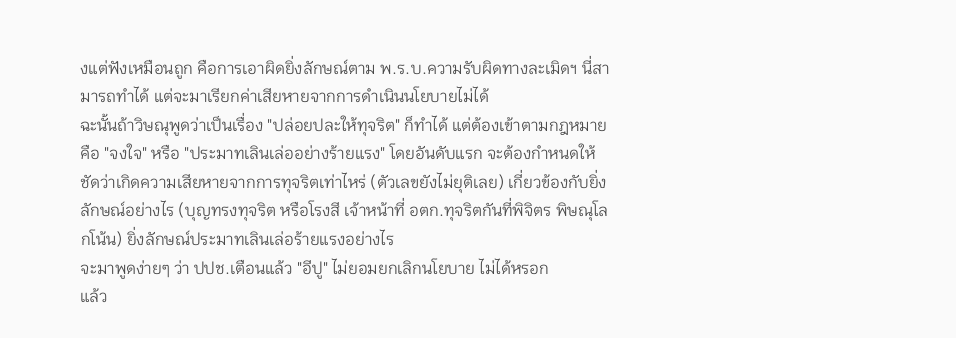งแต่ฟังเหมือนถูก คือการเอาผิดยิ่งลักษณ์ตาม พ.ร.บ.ความรับผิดทางละเมิดฯ นี่สามารถทำได้ แต่จะมาเรียกค่าเสียหายจากการดำเนินนโยบายไม่ได้
ฉะนั้นถ้าวิษณุพูดว่าเป็นเรื่อง "ปล่อยปละให้ทุจริต" ก็ทำได้ แต่ต้องเข้าตามกฎหมายคือ "จงใจ" หรือ "ประมาทเลินเล่ออย่างร้ายแรง" โดยอันดับแรก จะต้องกำหนดให้ชัดว่าเกิดความเสียหายจากการทุจริตเท่าไหร่ (ตัวเลขยังไม่ยุติเลย) เกี่ยวข้องกับยิ่งลักษณ์อย่างไร (บุญทรงทุจริต หรือโรงสี เจ้าหน้าที่ อตก.ทุจริตกันที่พิจิตร พิษณุโลกโน้น) ยิ่งลักษณ์ประมาทเลินเล่อร้ายแรงอย่างไร
จะมาพูดง่ายๆ ว่า ปปช.เตือนแล้ว "อีปู" ไม่ยอมยกเลิกนโยบาย ไม่ได้หรอก
แล้ว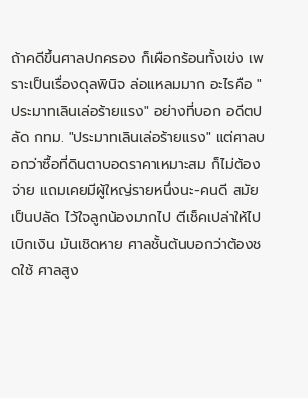ถ้าคดีขึ้นศาลปกครอง ก็เผือกร้อนทั้งเข่ง เพราะเป็นเรื่องดุลพินิจ ล่อแหลมมาก อะไรคือ "ประมาทเลินเล่อร้ายแรง" อย่างที่บอก อดีตปลัด กทม. "ประมาทเลินเล่อร้ายแรง" แต่ศาลบอกว่าซื้อที่ดินตาบอดราคาเหมาะสม ก็ไม่ต้องจ่าย แถมเคยมีผู้ใหญ่รายหนึ่งนะ-คนดี สมัยเป็นปลัด ไว้ใจลูกน้องมากไป ตีเช็คเปล่าให้ไปเบิกเงิน มันเชิดหาย ศาลชั้นต้นบอกว่าต้องชดใช้ ศาลสูง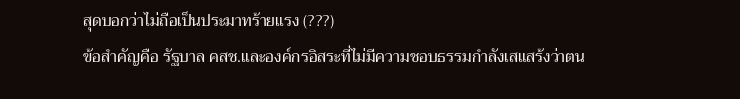สุดบอกว่าไม่ถือเป็นประมาทร้ายแรง (???)
ข้อสำคัญคือ รัฐบาล คสช.และองค์กรอิสระที่ไม่มีความชอบธรรมกำลังเสแสร้งว่าตน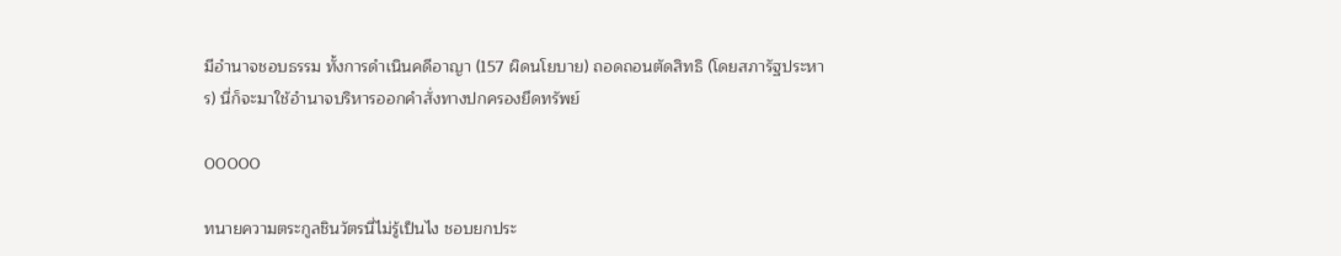มีอำนาจชอบธรรม ทั้งการดำเนินคดีอาญา (157 ผิดนโยบาย) ถอดถอนตัดสิทธิ (โดยสภารัฐประหาร) นี่ก็จะมาใช้อำนาจบริหารออกคำสั่งทางปกครองยึดทรัพย์

00000

ทนายความตระกูลชินวัตรนี่ไม่รู้เป็นไง ชอบยกประ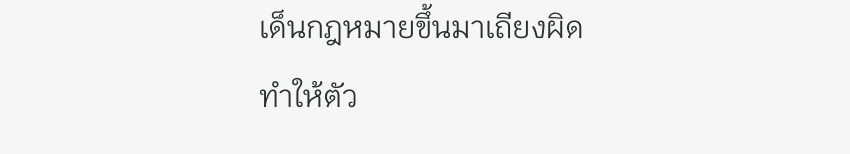เด็นกฎหมายขึ้นมาเถียงผิด ทำให้ตัว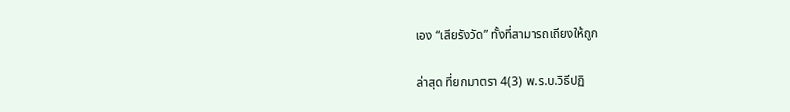เอง “เสียรังวัด” ทั้งที่สามารถเถียงให้ถูก

ล่าสุด ที่ยกมาตรา 4(3) พ.ร.บ.วิธีปฏิ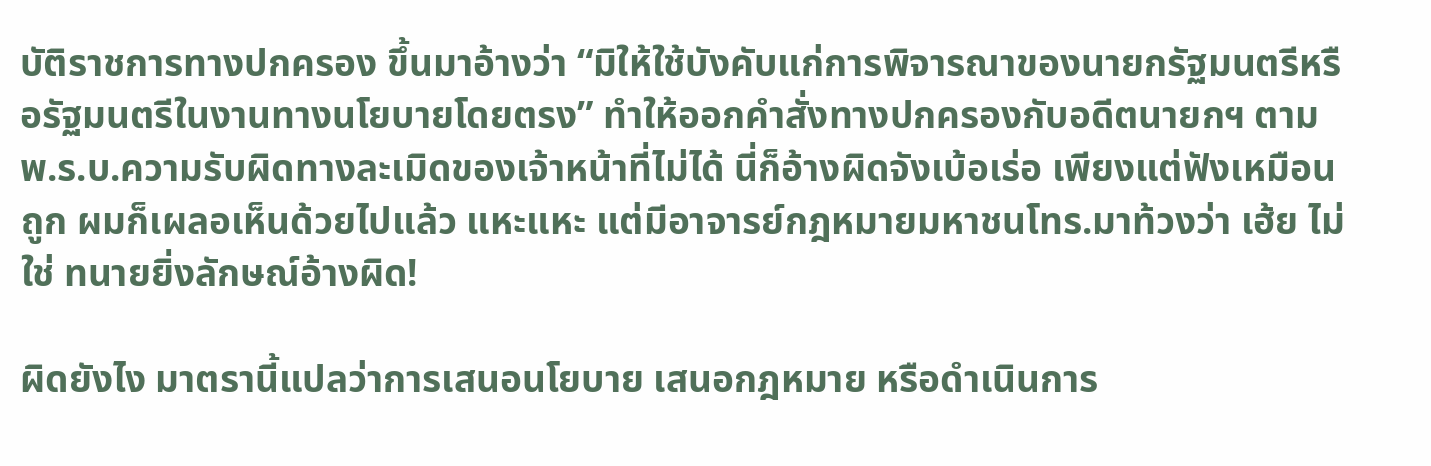บัติราชการทางปกครอง ขึ้นมาอ้างว่า “มิให้ใช้บังคับแก่การพิจารณาของนายกรัฐมนตรีหรือรัฐมนตรีในงานทางนโยบายโดยตรง” ทำให้ออกคำสั่งทางปกครองกับอดีตนายกฯ ตาม พ.ร.บ.ความรับผิดทางละเมิดของเจ้าหน้าที่ไม่ได้ นี่ก็อ้างผิดจังเบ้อเร่อ เพียงแต่ฟังเหมือนถูก ผมก็เผลอเห็นด้วยไปแล้ว แหะแหะ แต่มีอาจารย์กฎหมายมหาชนโทร.มาท้วงว่า เฮ้ย ไม่ใช่ ทนายยิ่งลักษณ์อ้างผิด!

ผิดยังไง มาตรานี้แปลว่าการเสนอนโยบาย เสนอกฎหมาย หรือดำเนินการ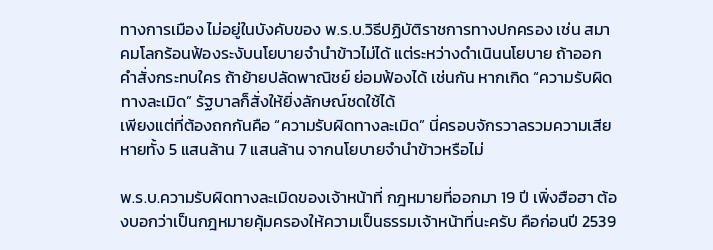ทางการเมือง ไม่อยู่ในบังคับของ พ.ร.บ.วิธีปฏิบัติราชการทางปกครอง เช่น สมาคมโลกร้อนฟ้องระงับนโยบายจำนำข้าวไม่ได้ แต่ระหว่างดำเนินนโยบาย ถ้าออกคำสั่งกระทบใคร ถ้าย้ายปลัดพาณิชย์ ย่อมฟ้องได้ เช่นกัน หากเกิด “ความรับผิดทางละเมิด” รัฐบาลก็สั่งให้ยิ่งลักษณ์ชดใช้ได้
เพียงแต่ที่ต้องถกกันคือ “ความรับผิดทางละเมิด” นี่ครอบจักรวาลรวมความเสียหายทั้ง 5 แสนล้าน 7 แสนล้าน จากนโยบายจำนำข้าวหรือไม่

พ.ร.บ.ความรับผิดทางละเมิดของเจ้าหน้าที่ กฎหมายที่ออกมา 19 ปี เพิ่งฮือฮา ต้องบอกว่าเป็นกฎหมายคุ้มครองให้ความเป็นธรรมเจ้าหน้าที่นะครับ คือก่อนปี 2539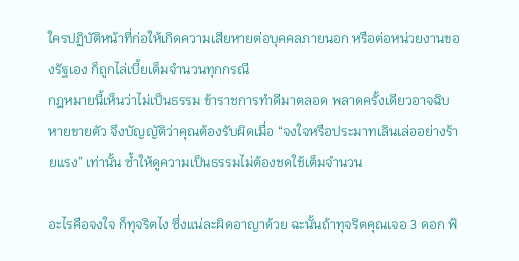ใครปฏิบัติหน้าที่ก่อให้เกิดความเสียหายต่อบุคคลภายนอก หรือต่อหน่วยงานของรัฐเอง ก็ถูกไล่เบี้ยเต็มจำนวนทุกกรณี
กฎหมายนี้เห็นว่าไม่เป็นธรรม ข้าราชการทำดีมาตลอด พลาดครั้งเดียวอาจฉิบหายขายตัว จึงบัญญัติว่าคุณต้องรับผิดเมื่อ “จงใจหรือประมาทเลินเล่ออย่างร้ายแรง” เท่านั้น ซ้ำให้ดูความเป็นธรรมไม่ต้องชดใช้เต็มจำนวน

อะไรคือจงใจ ก็ทุจริตไง ซึ่งแน่ละผิดอาญาด้วย ฉะนั้นถ้าทุจริตคุณเจอ 3 ดอก ฟ้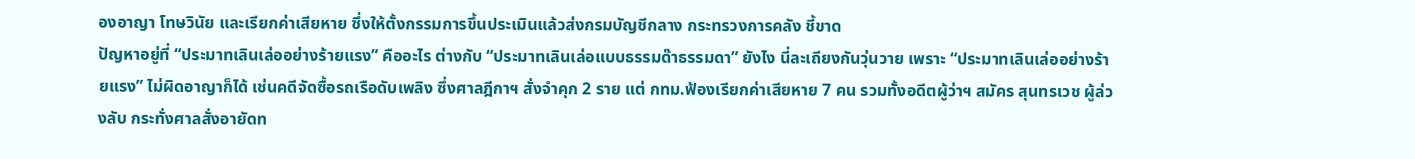องอาญา โทษวินัย และเรียกค่าเสียหาย ซึ่งให้ตั้งกรรมการขึ้นประเมินแล้วส่งกรมบัญชีกลาง กระทรวงการคลัง ชี้ขาด
ปัญหาอยู่ที่ “ประมาทเลินเล่ออย่างร้ายแรง” คืออะไร ต่างกับ “ประมาทเลินเล่อแบบธรรมด๊าธรรมดา” ยังไง นี่ละเถียงกันวุ่นวาย เพราะ “ประมาทเลินเล่ออย่างร้ายแรง” ไม่ผิดอาญาก็ได้ เช่นคดีจัดซื้อรถเรือดับเพลิง ซึ่งศาลฎีกาฯ สั่งจำคุก 2 ราย แต่ กทม.ฟ้องเรียกค่าเสียหาย 7 คน รวมทั้งอดีตผู้ว่าฯ สมัคร สุนทรเวช ผู้ล่วงลับ กระทั่งศาลสั่งอายัดท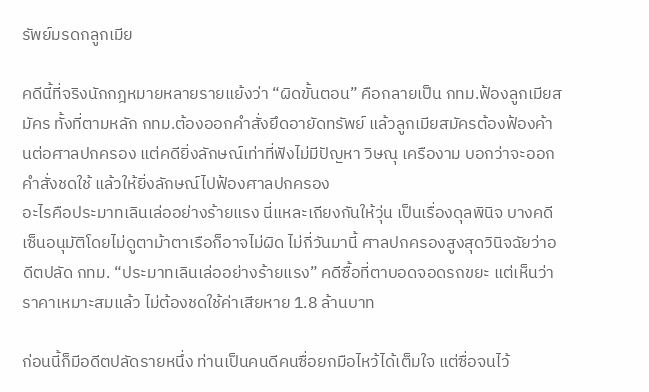รัพย์มรดกลูกเมีย

คดีนี้ที่จริงนักกฎหมายหลายรายแย้งว่า “ผิดขั้นตอน” คือกลายเป็น กทม.ฟ้องลูกเมียสมัคร ทั้งที่ตามหลัก กทม.ต้องออกคำสั่งยึดอายัดทรัพย์ แล้วลูกเมียสมัครต้องฟ้องค้านต่อศาลปกครอง แต่คดียิ่งลักษณ์เท่าที่ฟังไม่มีปัญหา วิษณุ เครืองาม บอกว่าจะออกคำสั่งชดใช้ แล้วให้ยิ่งลักษณ์ไปฟ้องศาลปกครอง
อะไรคือประมาทเลินเล่ออย่างร้ายแรง นี่แหละเถียงกันให้วุ่น เป็นเรื่องดุลพินิจ บางคดีเซ็นอนุมัติโดยไม่ดูตาม้าตาเรือก็อาจไม่ผิด ไม่กี่วันมานี้ ศาลปกครองสูงสุดวินิจฉัยว่าอดีตปลัด กทม. “ประมาทเลินเล่ออย่างร้ายแรง” คดีซื้อที่ตาบอดจอดรถขยะ แต่เห็นว่าราคาเหมาะสมแล้ว ไม่ต้องชดใช้ค่าเสียหาย 1.8 ล้านบาท

ก่อนนี้ก็มีอดีตปลัดรายหนึ่ง ท่านเป็นคนดีคนซื่อยกมือไหว้ได้เต็มใจ แต่ซื่อจนไว้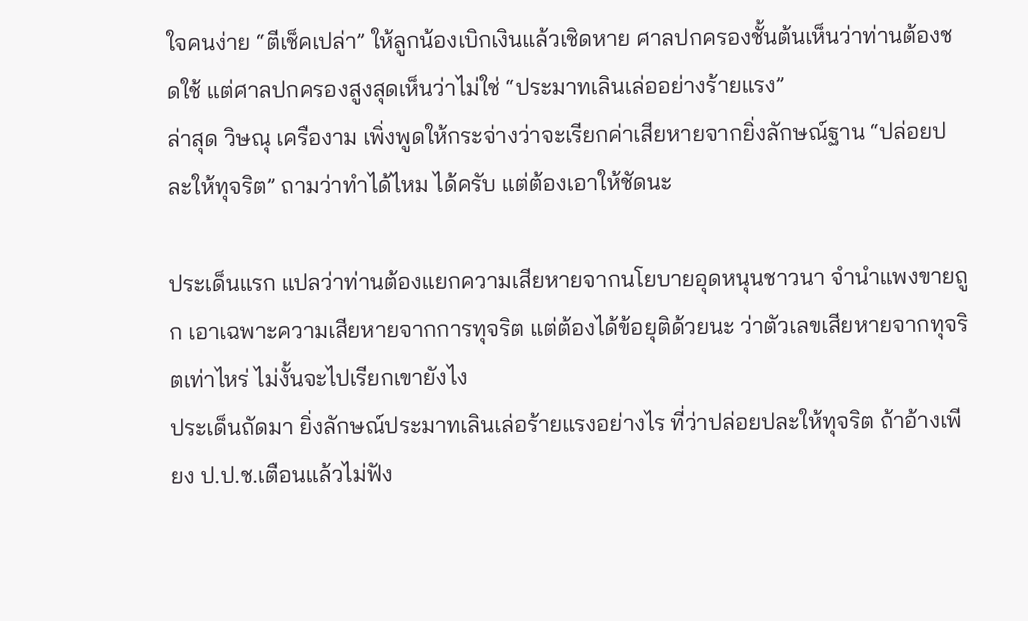ใจคนง่าย “ตีเช็คเปล่า” ให้ลูกน้องเบิกเงินแล้วเชิดหาย ศาลปกครองชั้นต้นเห็นว่าท่านต้องชดใช้ แต่ศาลปกครองสูงสุดเห็นว่าไม่ใช่ “ประมาทเลินเล่ออย่างร้ายแรง”
ล่าสุด วิษณุ เครืองาม เพิ่งพูดให้กระจ่างว่าจะเรียกค่าเสียหายจากยิ่งลักษณ์ฐาน “ปล่อยปละให้ทุจริต” ถามว่าทำได้ไหม ได้ครับ แต่ต้องเอาให้ชัดนะ

ประเด็นแรก แปลว่าท่านต้องแยกความเสียหายจากนโยบายอุดหนุนชาวนา จำนำแพงขายถูก เอาเฉพาะความเสียหายจากการทุจริต แต่ต้องได้ข้อยุติด้วยนะ ว่าตัวเลขเสียหายจากทุจริตเท่าไหร่ ไม่งั้นจะไปเรียกเขายังไง
ประเด็นถัดมา ยิ่งลักษณ์ประมาทเลินเล่อร้ายแรงอย่างไร ที่ว่าปล่อยปละให้ทุจริต ถ้าอ้างเพียง ป.ป.ช.เตือนแล้วไม่ฟัง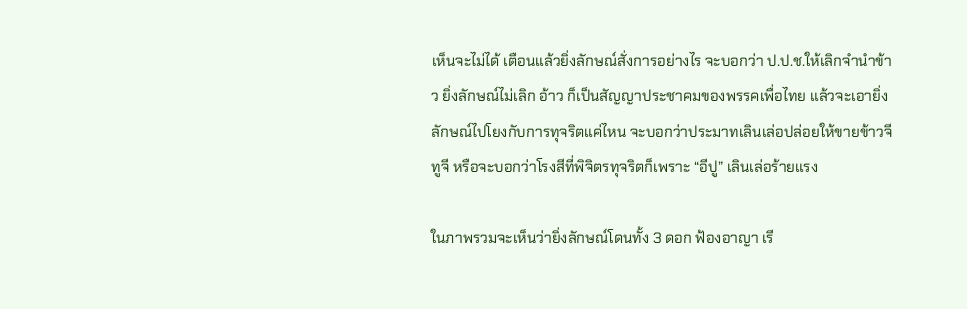เห็นจะไม่ได้ เตือนแล้วยิ่งลักษณ์สั่งการอย่างไร จะบอกว่า ป.ป.ช.ให้เลิกจำนำข้าว ยิ่งลักษณ์ไม่เลิก อ้าว ก็เป็นสัญญาประชาคมของพรรคเพื่อไทย แล้วจะเอายิ่งลักษณ์ไปโยงกับการทุจริตแค่ไหน จะบอกว่าประมาทเลินเล่อปล่อยให้ขายข้าวจีทูจี หรือจะบอกว่าโรงสีที่พิจิตรทุจริตก็เพราะ “อีปู” เลินเล่อร้ายแรง

ในภาพรวมจะเห็นว่ายิ่งลักษณ์โดนทั้ง 3 ดอก ฟ้องอาญา เรี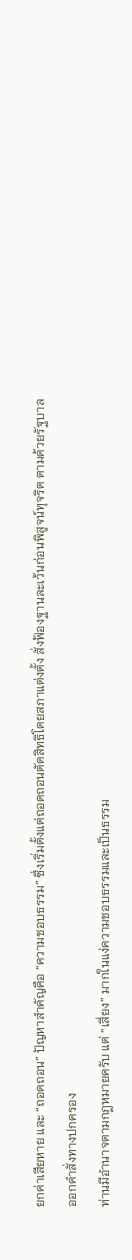ยกค่าเสียหาย และ “ถอดถอน” ปัญหาสำคัญคือ “ความชอบธรรม” ซึ่งเริ่มตั้งแต่ถอดถอนตัดสิทธิโดยสภาแต่งตั้ง สั่งฟ้องฐานละเว้นก่อนพิสูจน์ทุจริต ตามด้วยรัฐบาลออกคำสั่งทางปกครอง
ท่านมีอำนาจตามกฎหมายครับ แต่ “เสี่ยง” มากในแง่ความชอบธรรมและเป็นธรรม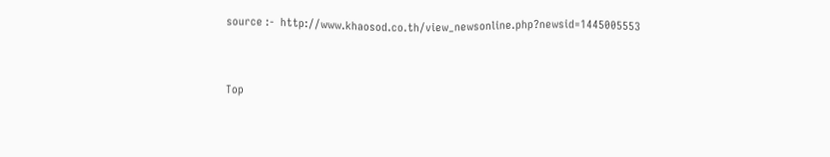source :-  http://www.khaosod.co.th/view_newsonline.php?newsid=1445005553



Top